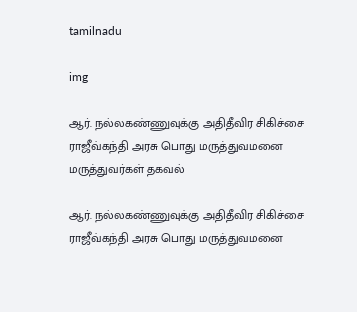tamilnadu

img

ஆர். நல்லகண்ணுவுக்கு அதிதீவிர சிகிச்சை ராஜீவ்கந்தி அரசு பொது மருத்துவமனை மருத்துவர்கள் தகவல்

ஆர். நல்லகண்ணுவுக்கு அதிதீவிர சிகிச்சை ராஜீவ்கந்தி அரசு பொது மருத்துவமனை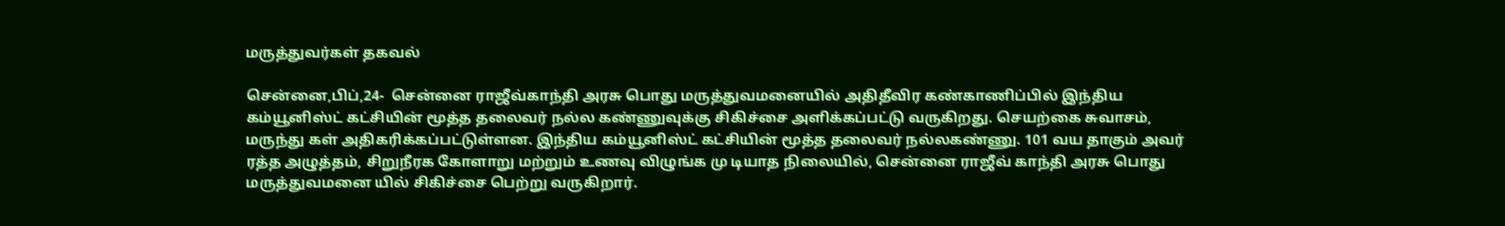மருத்துவர்கள் தகவல்

சென்னை,பிப்,24-  சென்னை ராஜீவ்காந்தி அரசு பொது மருத்துவமனையில் அதிதீவிர கண்காணிப்பில் இந்திய கம்யூனிஸ்ட் கட்சியின் மூத்த தலைவர் நல்ல கண்ணுவுக்கு சிகிச்சை அளிக்கப்பட்டு வருகிறது. செயற்கை சுவாசம், மருந்து கள் அதிகரிக்கப்பட்டுள்ளன. இந்திய கம்யூனிஸ்ட் கட்சியின் மூத்த தலைவர் நல்லகண்ணு. 101 வய தாகும் அவர் ரத்த அழுத்தம், சிறுநீரக கோளாறு மற்றும் உணவு விழுங்க மு டியாத நிலையில், சென்னை ராஜீவ் காந்தி அரசு பொது மருத்துவமனை யில் சிகிச்சை பெற்று வருகிறார்.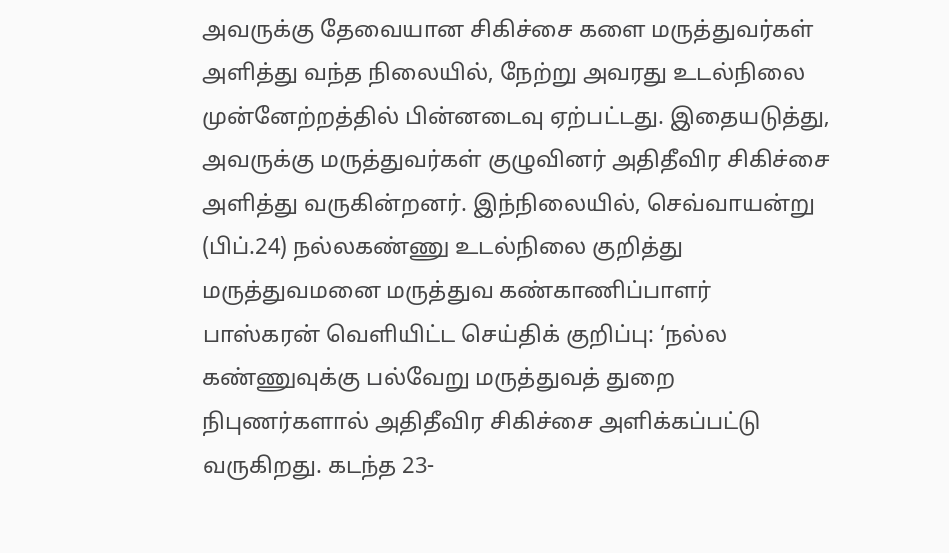அவருக்கு தேவையான சிகிச்சை களை மருத்துவர்கள் அளித்து வந்த நிலையில், நேற்று அவரது உடல்நிலை முன்னேற்றத்தில் பின்னடைவு ஏற்பட்டது. இதையடுத்து, அவருக்கு மருத்துவர்கள் குழுவினர் அதிதீவிர சிகிச்சை அளித்து வருகின்றனர். இந்நிலையில், செவ்வாயன்று (பிப்.24) நல்லகண்ணு உடல்நிலை குறித்து மருத்துவமனை மருத்துவ கண்காணிப்பாளர் பாஸ்கரன் வெளியிட்ட செய்திக் குறிப்பு: ‘நல்ல கண்ணுவுக்கு பல்வேறு மருத்துவத் துறை நிபுணர்களால் அதிதீவிர சிகிச்சை அளிக்கப்பட்டு வருகிறது. கடந்த 23-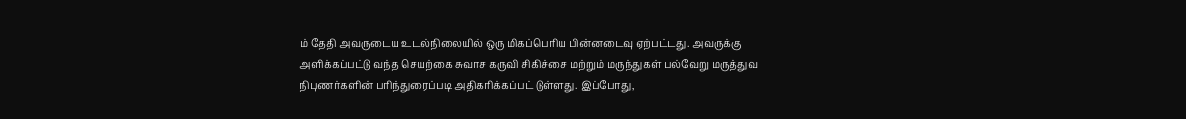ம் தேதி அவருடைய உடல்நிலையில் ஒரு மிகப்பெரிய பின்னடைவு ஏற்பட்டது. அவருக்கு அளிக்கப்பட்டு வந்த செயற்கை சுவாச கருவி சிகிச்சை மற்றும் மருந்துகள் பல்வேறு மருத்துவ நிபுணர்களின் பரிந்துரைப்படி அதிகரிக்கப்பட் டுள்ளது. இப்போது,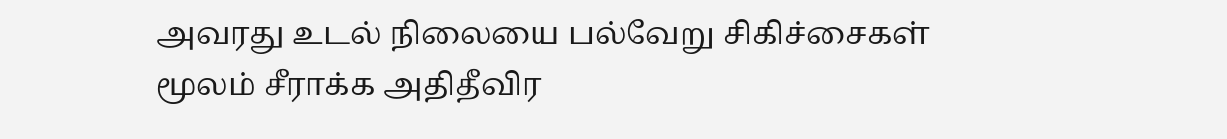அவரது உடல் நிலையை பல்வேறு சிகிச்சைகள் மூலம் சீராக்க அதிதீவிர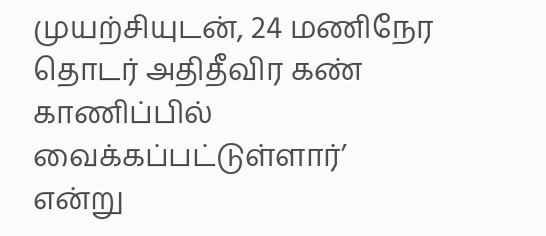முயற்சியுடன், 24 மணிநேர தொடர் அதிதீவிர கண் காணிப்பில் வைக்கப்பட்டுள்ளார்’ என்று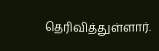தெரிவித்துள்ளார்.